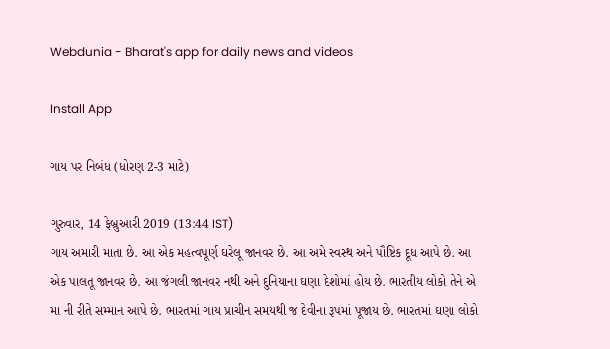Webdunia - Bharat's app for daily news and videos

Install App

ગાય પર નિબંધ (ધોરણ 2-3 માટે)

ગુરુવાર, 14 ફેબ્રુઆરી 2019 (13:44 IST)
ગાય અમારી માતા છે. આ એક મહત્વપૂર્ણ ઘરેલૂ જાનવર છે. આ અમે સ્વસ્થ અને પૌષ્ટિક દૂધ આપે છે. આ એક પાલતૂ જાનવર છે. આ જંગલી જાનવર નથી અને દુનિયાના ઘણા દેશોમાં હોય છે. ભારતીય લોકો તેને એ મા ની રીતે સમ્માન આપે છે. ભારતમાં ગાય પ્રાચીન સમયથી જ દેવીના રૂપમાં પૂજાય છે. ભારતમાં ઘણા લોકો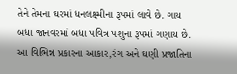તેને તેમના ઘરમાં ધનલક્ષ્મીના રૂપમાં લાવે છે. ગાય બધા જાનવરમાં બધા પવિત્ર પશુના રૂપમાં ગણાય છે. આ વિભિન્ન પ્રકારના આકાર,રંગ અને ઘણી પ્રજાતિના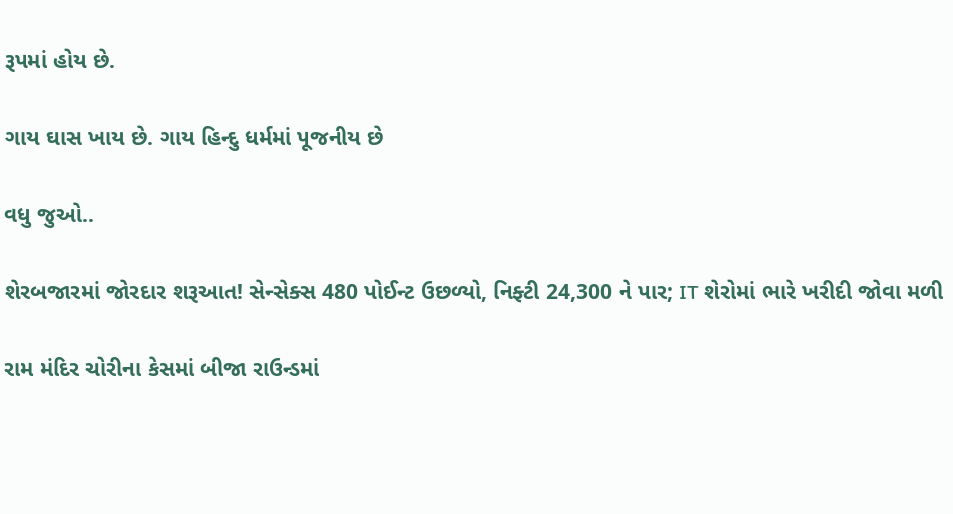રૂપમાં હોય છે.

ગાય ઘાસ ખાય છે. ગાય હિન્દુ ધર્મમાં પૂજનીય છે

વધુ જુઓ..

શેરબજારમાં જોરદાર શરૂઆત! સેન્સેક્સ 480 પોઈન્ટ ઉછળ્યો, નિફ્ટી 24,300 ને પાર; IT શેરોમાં ભારે ખરીદી જોવા મળી

રામ મંદિર ચોરીના કેસમાં બીજા રાઉન્ડમાં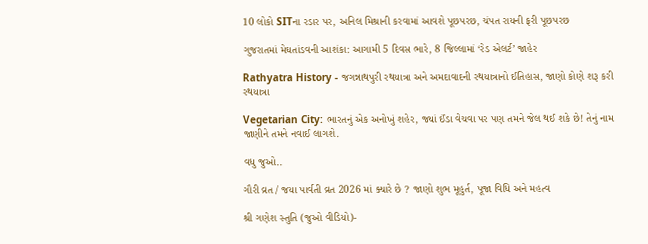10 લોકો SITના રડાર પર, અનિલ મિશ્રાની કરવામાં આવશે પૂછપરછ, ચંપત રાયની ફરી પૂછપરછ

ગુજરાતમાં મેઘતાંડવની આશંકા: આગામી 5 દિવસ ભારે, 8 જિલ્લામાં ‘રેડ એલર્ટ’ જાહેર

Rathyatra History - જગન્નાથપુરી રથયાત્રા અને અમદાવાદની રથયાત્રાનો ઈતિહાસ, જાણો કોણે શરૂ કરી રથયાત્રા

Vegetarian City: ભારતનું એક અનોખું શહેર, જ્યાં ઈંડા વેચવા પર પણ તમને જેલ થઈ શકે છે! તેનું નામ જાણીને તમને નવાઈ લાગશે.

વધુ જુઓ..

ગૌરી વ્રત / જયા પાર્વતી વ્રત 2026 માં ક્યારે છે ? જાણો શુભ મૂહુર્ત, પૂજા વિધિ અને મહત્વ

શ્રી ગણેશ સ્તુતિ (જુઓ વીડિયો)-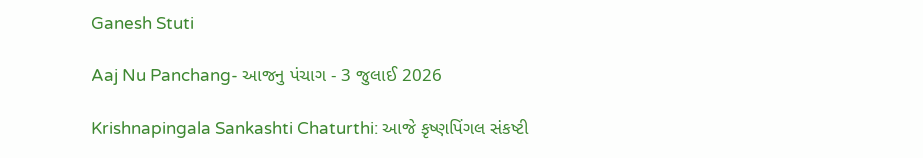Ganesh Stuti

Aaj Nu Panchang- આજનુ પંચાગ - 3 જુલાઈ 2026

Krishnapingala Sankashti Chaturthi: આજે કૃષ્ણપિંગલ સંકષ્ટી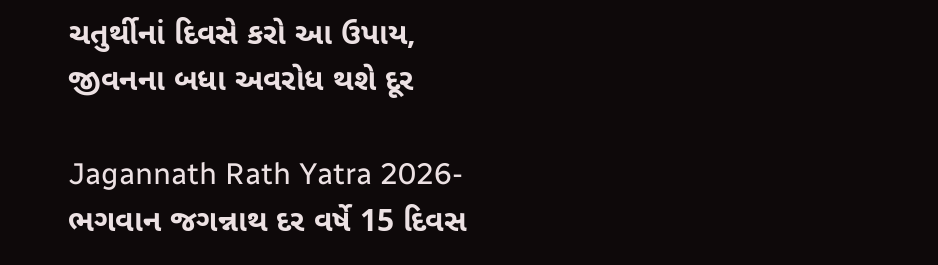ચતુર્થીનાં દિવસે કરો આ ઉપાય, જીવનના બધા અવરોધ થશે દૂર

Jagannath Rath Yatra 2026- ભગવાન જગન્નાથ દર વર્ષે 15 દિવસ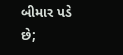બીમાર પડે છે;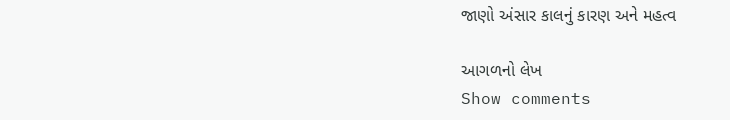જાણો અંસાર કાલનું કારણ અને મહત્વ

આગળનો લેખ
Show comments